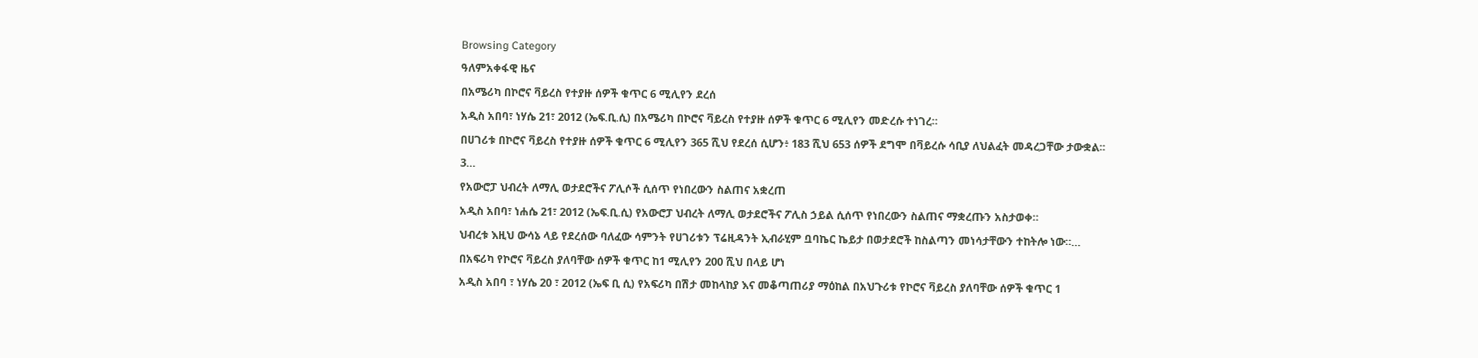Browsing Category
ዓለምአቀፋዊ ዜና
በአሜሪካ በኮሮና ቫይረስ የተያዙ ሰዎች ቁጥር 6 ሚሊየን ደረሰ
አዲስ አበባ፣ ነሃሴ 21፣ 2012 (ኤፍ.ቢ.ሲ) በአሜሪካ በኮሮና ቫይረስ የተያዙ ሰዎች ቁጥር 6 ሚሊየን መድረሱ ተነገረ።
በሀገሪቱ በኮሮና ቫይረስ የተያዙ ሰዎች ቁጥር 6 ሚሊየን 365 ሺህ የደረሰ ሲሆን፥ 183 ሺህ 653 ሰዎች ደግሞ በቫይረሱ ሳቢያ ለህልፈት መዳረጋቸው ታውቋል፡፡
3…
የአውሮፓ ህብረት ለማሊ ወታደሮችና ፖሊሶች ሲሰጥ የነበረውን ስልጠና አቋረጠ
አዲስ አበባ፣ ነሐሴ 21፣ 2012 (ኤፍ.ቢ.ሲ) የአውሮፓ ህብረት ለማሊ ወታደሮችና ፖሊስ ኃይል ሲሰጥ የነበረውን ስልጠና ማቋረጡን አስታወቀ።
ህብረቱ እዚህ ውሳኔ ላይ የደረሰው ባለፈው ሳምንት የሀገሪቱን ፕሬዚዳንት ኢብራሂም ቧባኬር ኬይታ በወታደሮች ከስልጣን መነሳታቸውን ተከትሎ ነው።…
በአፍሪካ የኮሮና ቫይረስ ያለባቸው ሰዎች ቁጥር ከ1 ሚሊየን 200 ሺህ በላይ ሆነ
አዲስ አበባ ፣ ነሃሴ 20 ፣ 2012 (ኤፍ ቢ ሲ) የአፍሪካ በሽታ መከላከያ እና መቆጣጠሪያ ማዕከል በአህጉሪቱ የኮሮና ቫይረስ ያለባቸው ሰዎች ቁጥር 1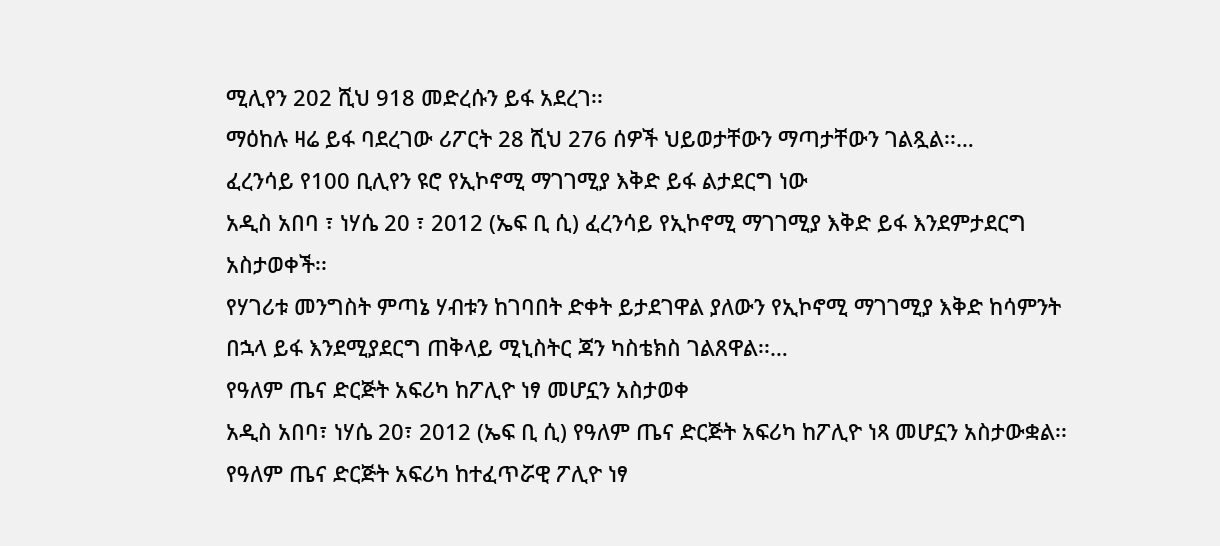ሚሊየን 202 ሺህ 918 መድረሱን ይፋ አደረገ፡፡
ማዕከሉ ዛሬ ይፋ ባደረገው ሪፖርት 28 ሺህ 276 ሰዎች ህይወታቸውን ማጣታቸውን ገልጿል፡፡…
ፈረንሳይ የ100 ቢሊየን ዩሮ የኢኮኖሚ ማገገሚያ እቅድ ይፋ ልታደርግ ነው
አዲስ አበባ ፣ ነሃሴ 20 ፣ 2012 (ኤፍ ቢ ሲ) ፈረንሳይ የኢኮኖሚ ማገገሚያ እቅድ ይፋ እንደምታደርግ አስታወቀች፡፡
የሃገሪቱ መንግስት ምጣኔ ሃብቱን ከገባበት ድቀት ይታደገዋል ያለውን የኢኮኖሚ ማገገሚያ እቅድ ከሳምንት በኋላ ይፋ እንደሚያደርግ ጠቅላይ ሚኒስትር ጃን ካስቴክስ ገልጸዋል፡፡…
የዓለም ጤና ድርጅት አፍሪካ ከፖሊዮ ነፃ መሆኗን አስታወቀ
አዲስ አበባ፣ ነሃሴ 20፣ 2012 (ኤፍ ቢ ሲ) የዓለም ጤና ድርጅት አፍሪካ ከፖሊዮ ነጻ መሆኗን አስታውቋል፡፡
የዓለም ጤና ድርጅት አፍሪካ ከተፈጥሯዊ ፖሊዮ ነፃ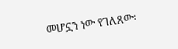መሆኗን ነው የገለጸው፡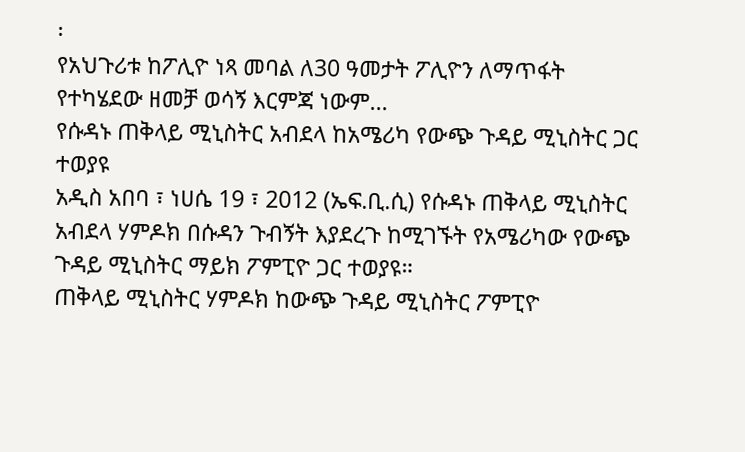፡
የአህጉሪቱ ከፖሊዮ ነጻ መባል ለ30 ዓመታት ፖሊዮን ለማጥፋት የተካሄደው ዘመቻ ወሳኝ እርምጃ ነውም…
የሱዳኑ ጠቅላይ ሚኒስትር አብደላ ከአሜሪካ የውጭ ጉዳይ ሚኒስትር ጋር ተወያዩ
አዲስ አበባ ፣ ነሀሴ 19 ፣ 2012 (ኤፍ.ቢ.ሲ) የሱዳኑ ጠቅላይ ሚኒስትር አብደላ ሃምዶክ በሱዳን ጉብኝት እያደረጉ ከሚገኙት የአሜሪካው የውጭ ጉዳይ ሚኒስትር ማይክ ፖምፒዮ ጋር ተወያዩ።
ጠቅላይ ሚኒስትር ሃምዶክ ከውጭ ጉዳይ ሚኒስትር ፖምፒዮ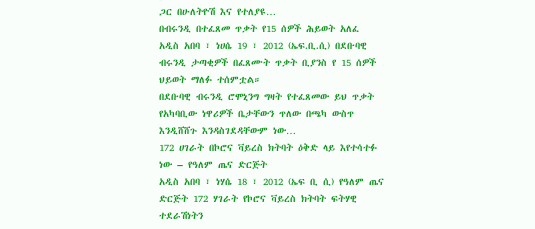ጋር በሁለትዮሽ እና የተለያዩ…
በብሩንዲ በተፈጸመ ጥቃት የ15 ሰዎች ሕይወት አለፈ
አዲስ አበባ ፣ ነሀሴ 19 ፣ 2012 (ኤፍ.ቢ.ሲ) በደቡባዊ ብሩንዲ ታጣቂዎች በፈጸሙት ጥቃት ቢያንስ የ 15 ሰዎች ህይወት ማለፉ ተሰምቷል።
በደቡባዊ ብሩንዲ ሮሞኒንግ ግዛት የተፈጸመው ይህ ጥቃት የአካባቢው ነዋሪዎች ቤታቸውን ጥለው በጫካ ውስጥ እንዲሸሸጉ እንዳስገደዳቸውም ነው…
172 ሀገራት በኮሮና ቫይረስ ክትባት ዕቅድ ላይ እየተሳተፉ ነው – የዓለም ጤና ድርጅት
አዲስ አበባ ፣ ነሃሴ 18 ፣ 2012 (ኤፍ ቢ ሲ) የዓለም ጤና ድርጅት 172 ሃገራት የኮሮና ቫይረስ ክትባት ፍትሃዊ ተደራሽነትን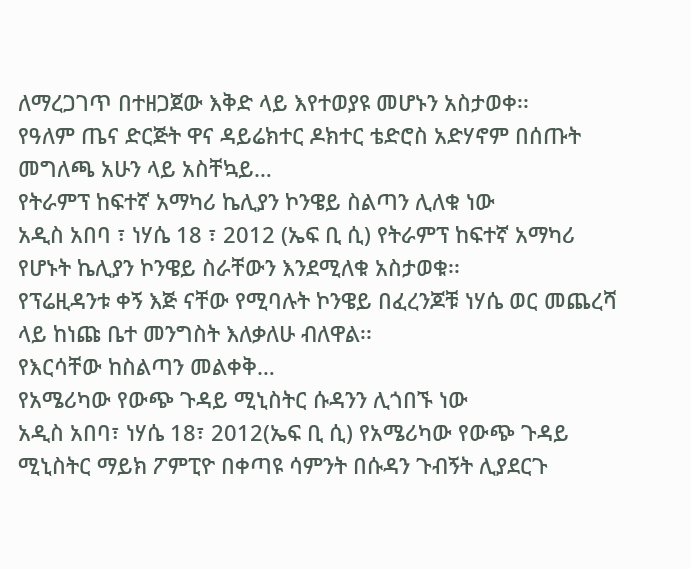ለማረጋገጥ በተዘጋጀው እቅድ ላይ እየተወያዩ መሆኑን አስታወቀ፡፡
የዓለም ጤና ድርጅት ዋና ዳይሬክተር ዶክተር ቴድሮስ አድሃኖም በሰጡት መግለጫ አሁን ላይ አስቸኳይ…
የትራምፕ ከፍተኛ አማካሪ ኬሊያን ኮንዌይ ስልጣን ሊለቁ ነው
አዲስ አበባ ፣ ነሃሴ 18 ፣ 2012 (ኤፍ ቢ ሲ) የትራምፕ ከፍተኛ አማካሪ የሆኑት ኬሊያን ኮንዌይ ስራቸውን እንደሚለቁ አስታወቁ፡፡
የፕሬዚዳንቱ ቀኝ እጅ ናቸው የሚባሉት ኮንዌይ በፈረንጆቹ ነሃሴ ወር መጨረሻ ላይ ከነጩ ቤተ መንግስት እለቃለሁ ብለዋል፡፡
የእርሳቸው ከስልጣን መልቀቅ…
የአሜሪካው የውጭ ጉዳይ ሚኒስትር ሱዳንን ሊጎበኙ ነው
አዲስ አበባ፣ ነሃሴ 18፣ 2012(ኤፍ ቢ ሲ) የአሜሪካው የውጭ ጉዳይ ሚኒስትር ማይክ ፖምፒዮ በቀጣዩ ሳምንት በሱዳን ጉብኝት ሊያደርጉ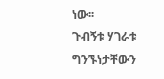ነው፡፡
ጉብኝቱ ሃገራቱ ግንኙነታቸውን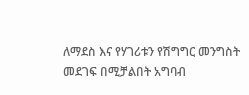ለማደስ እና የሃገሪቱን የሽግግር መንግስት መደገፍ በሚቻልበት አግባብ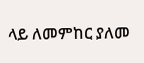ላይ ለመምከር ያለመ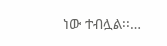ነው ተብሏል፡፡…